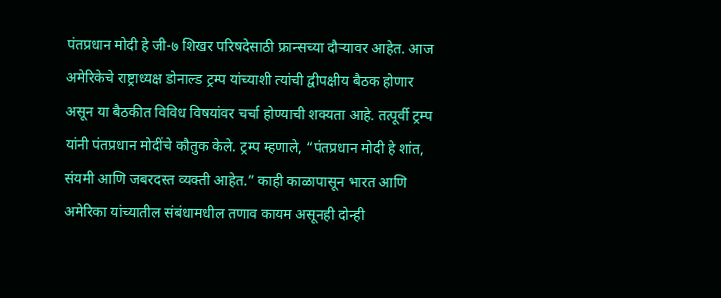पंतप्रधान मोदी हे जी-७ शिखर परिषदेसाठी फ्रान्सच्या दौऱ्यावर आहेत. आज अमेरिकेचे राष्ट्राध्यक्ष डोनाल्ड ट्रम्प यांच्याशी त्यांची द्वीपक्षीय बैठक होणार असून या बैठकीत विविध विषयांवर चर्चा होण्याची शक्यता आहे. तत्पूर्वी ट्रम्प यांनी पंतप्रधान मोदींचे कौतुक केले. ट्रम्प म्हणाले, “पंतप्रधान मोदी हे शांत, संयमी आणि जबरदस्त व्यक्ती आहेत.” काही काळापासून भारत आणि अमेरिका यांच्यातील संबंधामधील तणाव कायम असूनही दोन्ही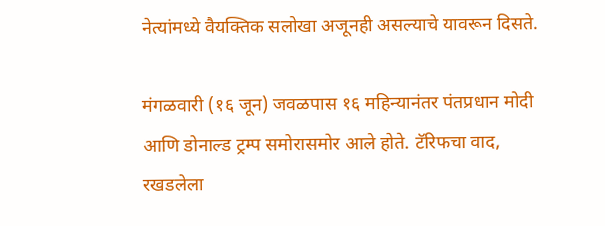नेत्यांमध्ये वैयक्तिक सलोखा अजूनही असल्याचे यावरून दिसते.

मंगळवारी (१६ जून) जवळपास १६ महिन्यानंतर पंतप्रधान मोदी आणि डोनाल्ड ट्रम्प समोरासमोर आले होते. टॅरिफचा वाद, रखडलेला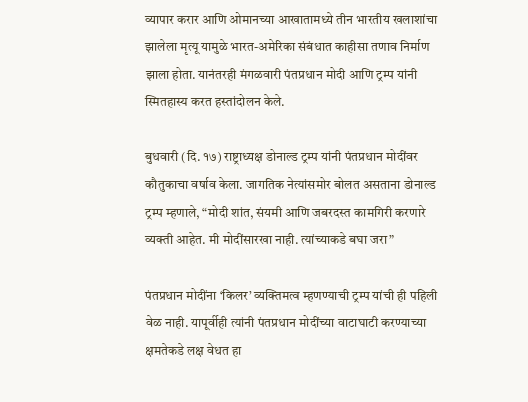व्यापार करार आणि ओमानच्या आखातामध्ये तीन भारतीय खलाशांचा झालेला मृत्यू यामुळे भारत-अमेरिका संबंधात काहीसा तणाव निर्माण झाला होता. यानंतरही मंगळवारी पंतप्रधान मोदी आणि ट्रम्प यांनी स्मितहास्य करत हस्तांदोलन केले.

बुधवारी (दि. १७) राष्ट्राध्यक्ष डोनाल्ड ट्रम्प यांनी पंतप्रधान मोदींवर कौतुकाचा वर्षाव केला. जागतिक नेत्यांसमोर बोलत असताना डोनाल्ड ट्रम्प म्हणाले, “मोदी शांत, संयमी आणि जबरदस्त कामगिरी करणारे व्यक्ती आहेत. मी मोदींसारखा नाही. त्यांच्याकडे बघा जरा”

पंतप्रधान मोदींना ‘किलर’ व्यक्तिमत्व म्हणण्याची ट्रम्प यांची ही पहिली वेळ नाही. यापूर्वीही त्यांनी पंतप्रधान मोदींच्या वाटाघाटी करण्याच्या क्षमतेकडे लक्ष वेधत हा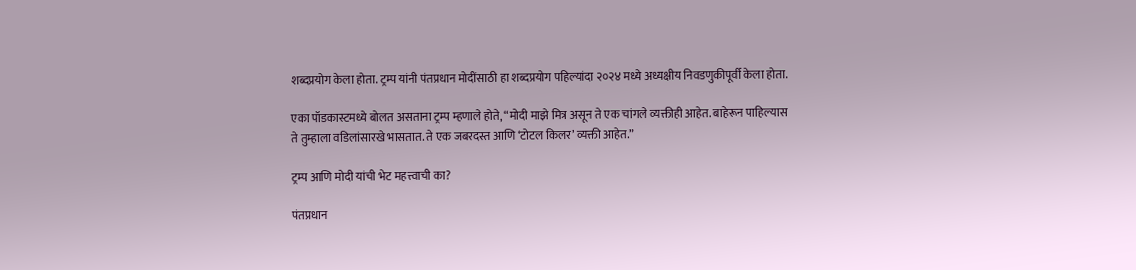शब्दप्रयोग केला होता. ट्रम्प यांनी पंतप्रधान मोदींसाठी हा शब्दप्रयोग पहिल्यांदा २०२४ मध्ये अध्यक्षीय निवडणुकीपूर्वी केला होता.

एका पॉडकास्टमध्ये बोलत असताना ट्रम्प म्हणाले होते, “मोदी माझे मित्र असून ते एक चांगले व्यक्तीही आहेत. बाहेरून पाहिल्यास ते तुम्हाला वडिलांसारखे भासतात. ते एक जबरदस्त आणि ‘टोटल किलर’ व्यक्ती आहेत.”

ट्रम्प आणि मोदी यांची भेट महत्त्वाची का?

पंतप्रधान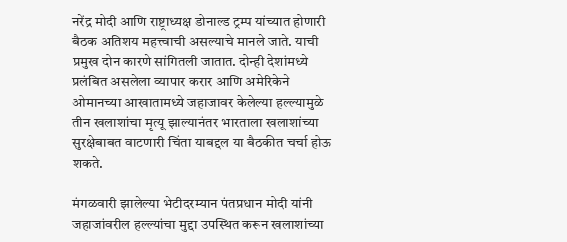नरेंद्र मोदी आणि राष्ट्राध्यक्ष डोनाल्ड ट्रम्प यांच्यात होणारी बैठक अतिशय महत्त्वाची असल्याचे मानले जाते. याची प्रमुख दोन कारणे सांगितली जातात. दोन्ही देशांमध्ये प्रलंबित असलेला व्यापार करार आणि अमेरिकेने ओमानच्या आखातामध्ये जहाजावर केलेल्या हल्ल्यामुळे तीन खलाशांचा मृत्यू झाल्यानंतर भारताला खलाशांच्या सुरक्षेबाबत वाटणारी चिंता याबद्दल या बैठकीत चर्चा होऊ शकते.

मंगळवारी झालेल्या भेटीदरम्यान पंतप्रधान मोदी यांनी जहाजांवरील हल्ल्यांचा मुद्दा उपस्थित करून खलाशांच्या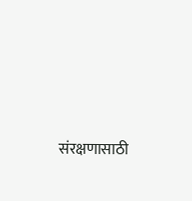संरक्षणासाठी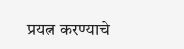प्रयत्न करण्याचे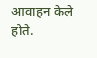आवाहन केले होते.